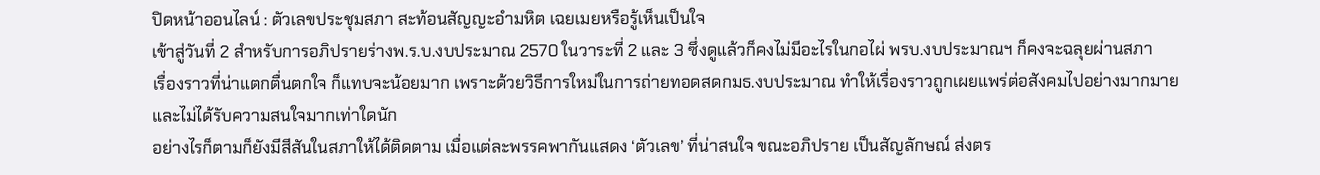ปิดหน้าออนไลน์ : ตัวเลขประชุมสภา สะท้อนสัญญะอำมหิต เฉยเมยหรือรู้เห็นเป็นใจ
เข้าสู่วันที่ 2 สำหรับการอภิปรายร่างพ.ร.บ.งบประมาณ 2570 ในวาระที่ 2 และ 3 ซึ่งดูแล้วก็คงไม่มีอะไรในกอไผ่ พรบ.งบประมาณฯ ก็คงจะฉลุยผ่านสภา
เรื่องราวที่น่าแตกตื่นตกใจ ก็แทบจะน้อยมาก เพราะด้วยวิธีการใหม่ในการถ่ายทอดสดกมธ.งบประมาณ ทำให้เรื่องราวถูกเผยแพร่ต่อสังคมไปอย่างมากมาย
และไม่ได้รับความสนใจมากเท่าใดนัก
อย่างไรก็ตามก็ยังมีสีสันในสภาให้ได้ติดตาม เมื่อแต่ละพรรคพากันแสดง ‘ตัวเลข’ ที่น่าสนใจ ขณะอภิปราย เป็นสัญลักษณ์ ส่งตร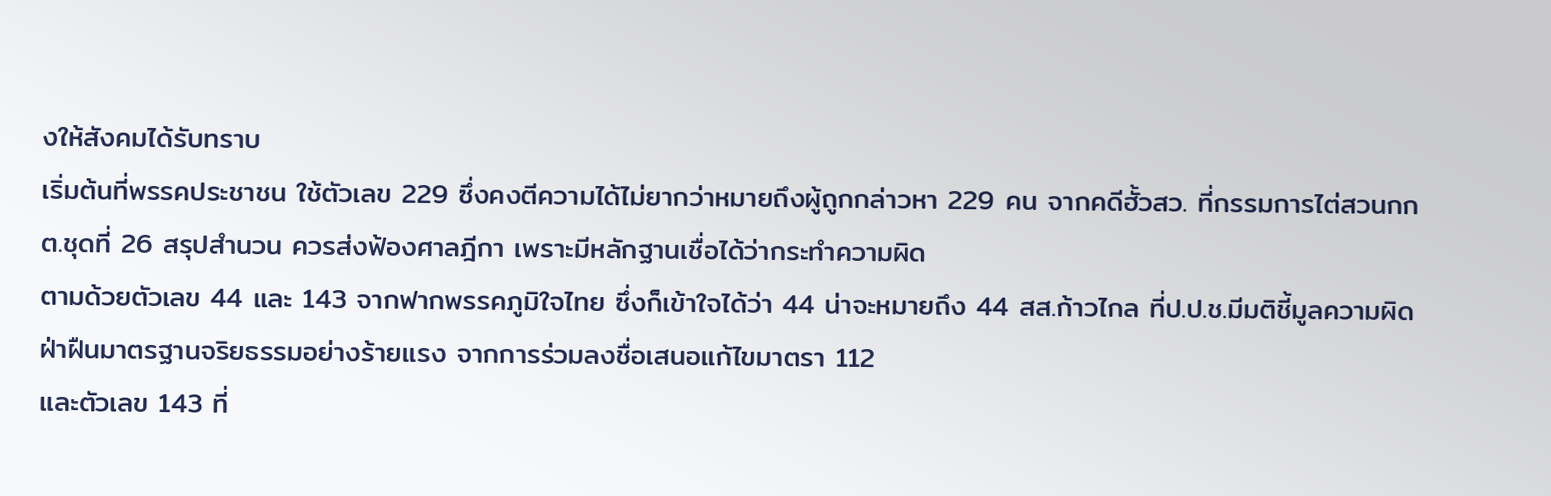งให้สังคมได้รับทราบ
เริ่มต้นที่พรรคประชาชน ใช้ตัวเลข 229 ซึ่งคงตีความได้ไม่ยากว่าหมายถึงผู้ถูกกล่าวหา 229 คน จากคดีฮั้วสว. ที่กรรมการไต่สวนกกต.ชุดที่ 26 สรุปสำนวน ควรส่งฟ้องศาลฎีกา เพราะมีหลักฐานเชื่อได้ว่ากระทำความผิด
ตามด้วยตัวเลข 44 และ 143 จากฟากพรรคภูมิใจไทย ซึ่งก็เข้าใจได้ว่า 44 น่าจะหมายถึง 44 สส.ก้าวไกล ที่ป.ป.ช.มีมติชี้มูลความผิดฝ่าฝืนมาตรฐานจริยธรรมอย่างร้ายแรง จากการร่วมลงชื่อเสนอแก้ไขมาตรา 112
และตัวเลข 143 ที่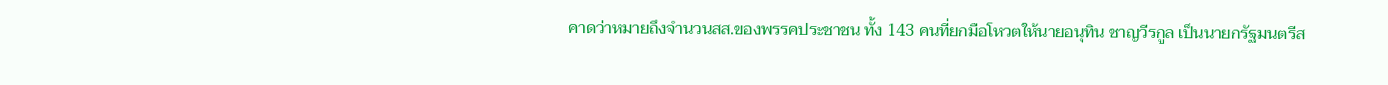คาดว่าหมายถึงจำนวนสส.ของพรรคประชาชน ทั้ง 143 คนที่ยกมือโหวตให้นายอนุทิน ชาญวีรกูล เป็นนายกรัฐมนตรีส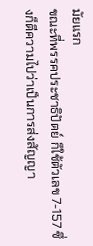มัยแรก
ขณะที่พรรคประชาธิปัตย์ ก็ใช้ตัวเลข 7-157 ซึ่งก็ตีความไปว่าเป็นการส่งสัญญา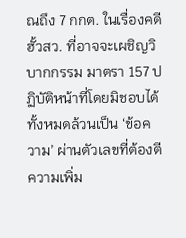ณถึง 7 กกต. ในเรื่องคดีฮั้วสว. ที่อาจจะเผชิญวิบากกรรม มาตรา 157 ปฏิบัติหน้าที่โดยมิชอบได้
ทั้งหมดล้วนเป็น ‘ข้อความ’ ผ่านตัวเลขที่ต้องตีความเพิ่ม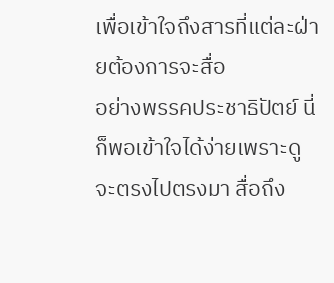เพื่อเข้าใจถึงสารที่แต่ละฝ่ายต้องการจะสื่อ
อย่างพรรคประชาธิปัตย์ นี่ก็พอเข้าใจได้ง่ายเพราะดูจะตรงไปตรงมา สื่อถึง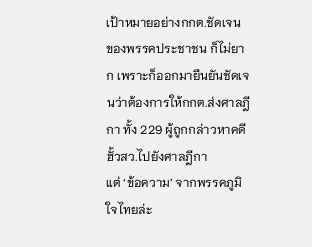เป้าหมายอย่างกกต.ชัดเจน
ของพรรคประชาชน ก็ไม่ยาก เพราะก็ออกมายืนยันชัดเจนว่าต้องการให้กกต.ส่งศาลฎีกา ทั้ง 229 ผู้ถูกกล่าวหาคดีฮั้วสว.ไปยังศาลฎีกา
แต่ ‘ข้อความ’ จากพรรคภูมิใจไทยล่ะ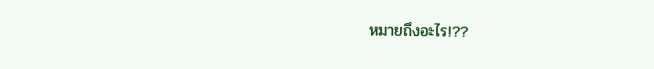หมายถึงอะไร!??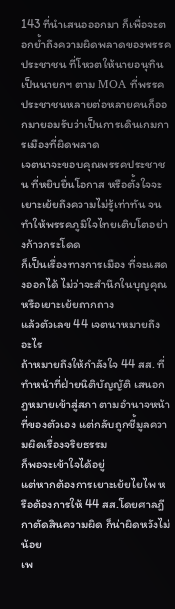143 ที่นำเสนอออกมา ก็เพื่อจะตอกย้ำถึงความผิดพลาดของพรรคประชาชน ที่โหวตให้นายอนุทิน เป็นนายกฯ ตาม MOA ที่พรรคประชาชนหลายต่อหลายคนก็ออกมายอมรับว่าเป็นการเดินเกมการเมืองที่ผิดพลาด
เจตนาจะขอบคุณพรรคประชาชน ที่หยิบยื่นโอกาส หรือตั้งใจจะเยาะเย้ยถึงความไม่รู้เท่าทัน จนทำให้พรรคภูมิใจไทยเติบโตอย่างก้าวกระโดด
ก็เป็นเรื่องทางการเมือง ที่จะแสดงออกได้ ไม่ว่าจะสำนึกในบุญคุณ หรือเยาะเย้ยถากถาง
แล้วตัวเลข 44 เจตนาหมายถึงอะไร
ถ้าหมายถึงให้กำลังใจ 44 สส. ที่ทำหน้าที่ฝ่ายนิติบัญญัติ เสนอกฎหมายเข้าสู่สภา ตามอำนาจหน้าที่ของตัวเอง แต่กลับถูกชี้มูลความผิดเรื่องจริยธรรม
ก็พอจะเข้าใจได้อยู่
แต่หากต้องการเยาะเย้ยไยไพ หรือต้องการให้ 44 สส.โดยศาลฎีกาตัดสินความผิด ก็น่าผิดหวังไม่น้อย
เพ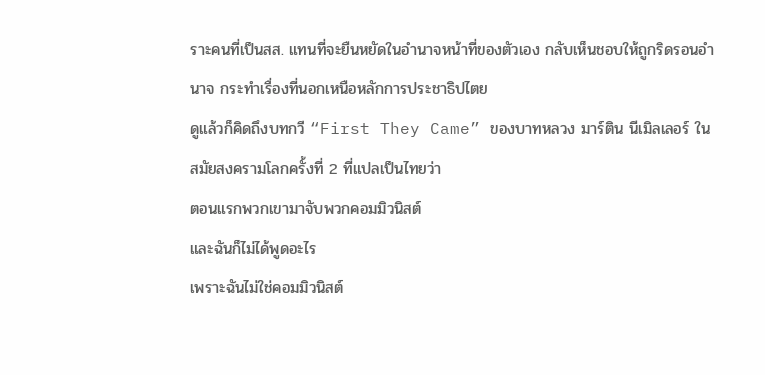ราะคนที่เป็นสส. แทนที่จะยืนหยัดในอำนาจหน้าที่ของตัวเอง กลับเห็นชอบให้ถูกริดรอนอำนาจ กระทำเรื่องที่นอกเหนือหลักการประชาธิปไตย
ดูแล้วก็คิดถึงบทกวี “First They Came” ของบาทหลวง มาร์ติน นีเมิลเลอร์ ในสมัยสงครามโลกครั้งที่ 2 ที่แปลเป็นไทยว่า
ตอนแรกพวกเขามาจับพวกคอมมิวนิสต์
และฉันก็ไม่ได้พูดอะไร
เพราะฉันไม่ใช่คอมมิวนิสต์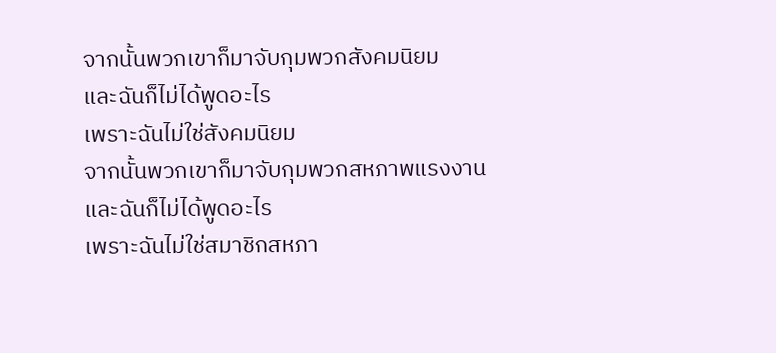จากนั้นพวกเขาก็มาจับกุมพวกสังคมนิยม
และฉันก็ไม่ได้พูดอะไร
เพราะฉันไม่ใช่สังคมนิยม
จากนั้นพวกเขาก็มาจับกุมพวกสหภาพแรงงาน
และฉันก็ไม่ได้พูดอะไร
เพราะฉันไม่ใช่สมาชิกสหภา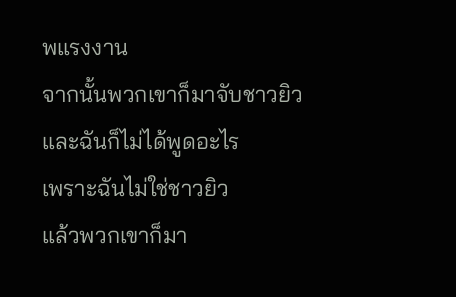พแรงงาน
จากนั้นพวกเขาก็มาจับชาวยิว
และฉันก็ไม่ได้พูดอะไร
เพราะฉันไม่ใช่ชาวยิว
แล้วพวกเขาก็มา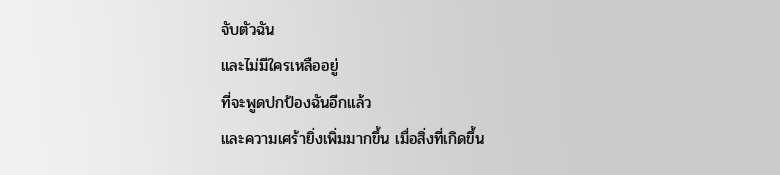จับตัวฉัน
และไม่มีใครเหลืออยู่
ที่จะพูดปกป้องฉันอีกแล้ว
และความเศร้ายิ่งเพิ่มมากขึ้น เมื่อสิ่งที่เกิดขึ้น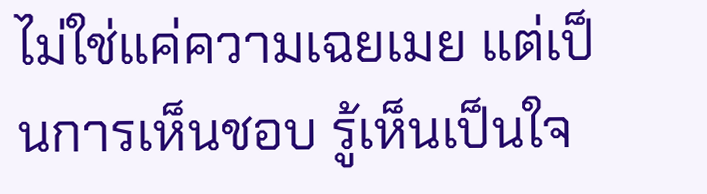ไม่ใช่แค่ความเฉยเมย แต่เป็นการเห็นชอบ รู้เห็นเป็นใจ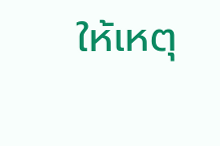ให้เหตุ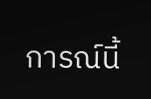การณ์นี้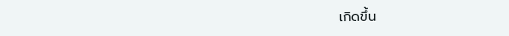เกิดขึ้น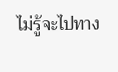ไม่รู้จะไปทาง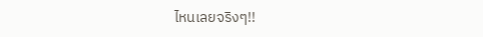ไหนเลยจริงๆ!!